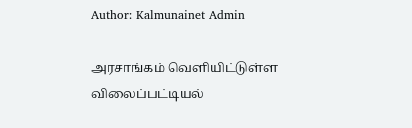Author: Kalmunainet Admin

அரசாங்கம் வெளியிட்டுள்ள விலைப்பட்டியல்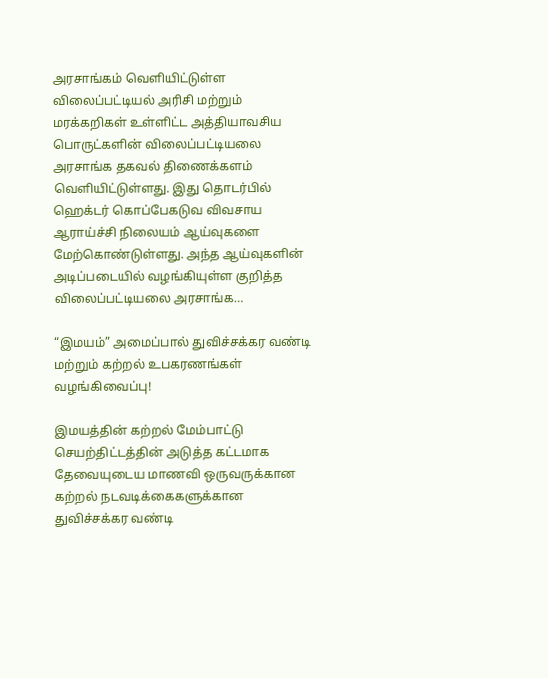அரசாங்கம் வெளியிட்டுள்ள விலைப்பட்டியல் அரிசி மற்றும் மரக்கறிகள் உள்ளிட்ட அத்தியாவசிய பொருட்களின் விலைப்பட்டியலை அரசாங்க தகவல் திணைக்களம் வெளியிட்டுள்ளது. இது தொடர்பில் ஹெக்டர் கொப்பேகடுவ விவசாய ஆராய்ச்சி நிலையம் ஆய்வுகளை மேற்கொண்டுள்ளது. அந்த ஆய்வுகளின் அடிப்படையில் வழங்கியுள்ள குறித்த விலைப்பட்டியலை அரசாங்க…

“இமயம்” அமைப்பால் துவிச்சக்கர வண்டி மற்றும் கற்றல் உபகரணங்கள் வழங்கிவைப்பு!

இமயத்தின் கற்றல் மேம்பாட்டு செயற்திட்டத்தின் அடுத்த கட்டமாக தேவையுடைய மாணவி ஒருவருக்கான கற்றல் நடவடிக்கைகளுக்கான துவிச்சக்கர வண்டி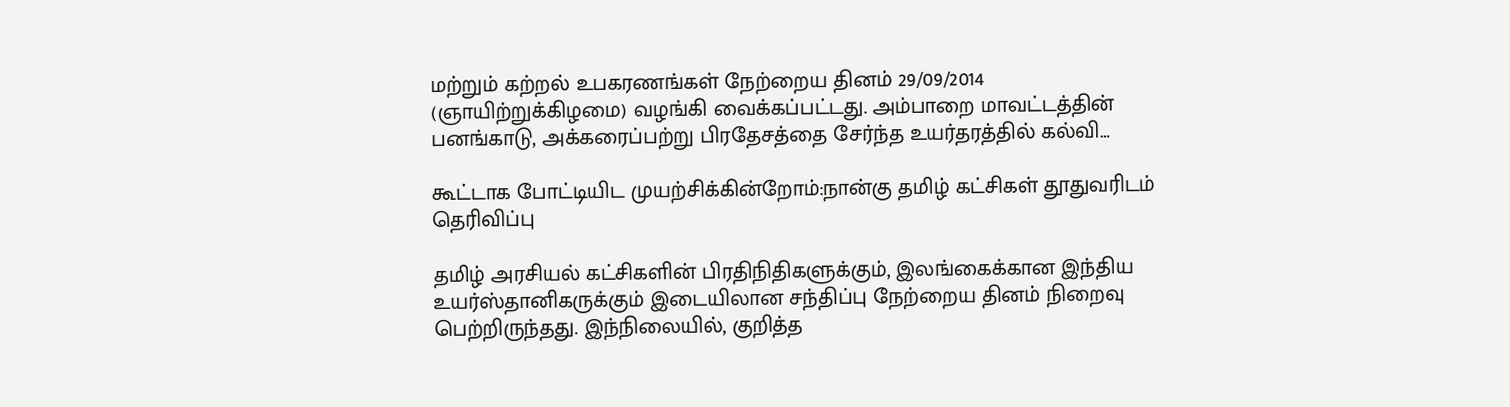மற்றும் கற்றல் உபகரணங்கள் நேற்றைய தினம் 29/09/2014 (ஞாயிற்றுக்கிழமை) வழங்கி வைக்கப்பட்டது. அம்பாறை மாவட்டத்தின் பனங்காடு, அக்கரைப்பற்று பிரதேசத்தை சேர்ந்த உயர்தரத்தில் கல்வி…

கூட்டாக போட்டியிட முயற்சிக்கின்றோம்:நான்கு தமிழ் கட்சிகள் தூதுவரிடம் தெரிவிப்பு

தமிழ் அரசியல் கட்சிகளின் பிரதிநிதிகளுக்கும், இலங்கைக்கான இந்திய உயர்ஸ்தானிகருக்கும் இடையிலான சந்திப்பு நேற்றைய தினம் நிறைவு பெற்றிருந்தது. இந்நிலையில், குறித்த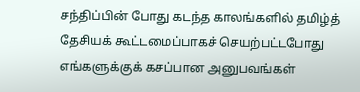சந்திப்பின் போது கடந்த காலங்களில் தமிழ்த் தேசியக் கூட்டமைப்பாகச் செயற்பட்டபோது எங்களுக்குக் கசப்பான அனுபவங்கள்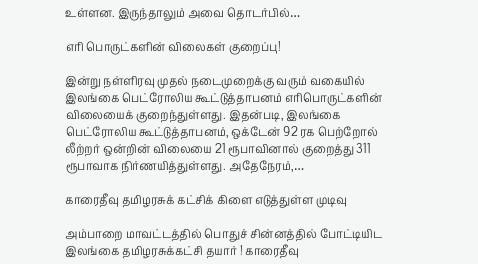உள்ளன. இருந்தாலும் அவை தொடர்பில்…

எரி பொருட்களின் விலைகள் குறைப்பு!

இன்று நள்ளிரவு முதல் நடைமுறைக்கு வரும் வகையில் இலங்கை பெட்ரோலிய கூட்டுத்தாபனம் எரிபொருட்களின் விலையைக் குறைந்துள்ளது. இதன்படி, இலங்கை பெட்ரோலிய கூட்டுத்தாபனம், ஒக்டேன் 92 ரக பெற்றோல் லீற்றர் ஒன்றின் விலையை 21 ரூபாவினால் குறைத்து 311 ரூபாவாக நிர்ணயித்துள்ளது. அதேநேரம்,…

காரைதீவு தமிழரசுக் கட்சிக் கிளை எடுத்துள்ள முடிவு

அம்பாறை மாவட்டத்தில் பொதுச் சின்னத்தில் போட்டியிட இலங்கை தமிழரசுக்கட்சி தயார் ! காரைதீவு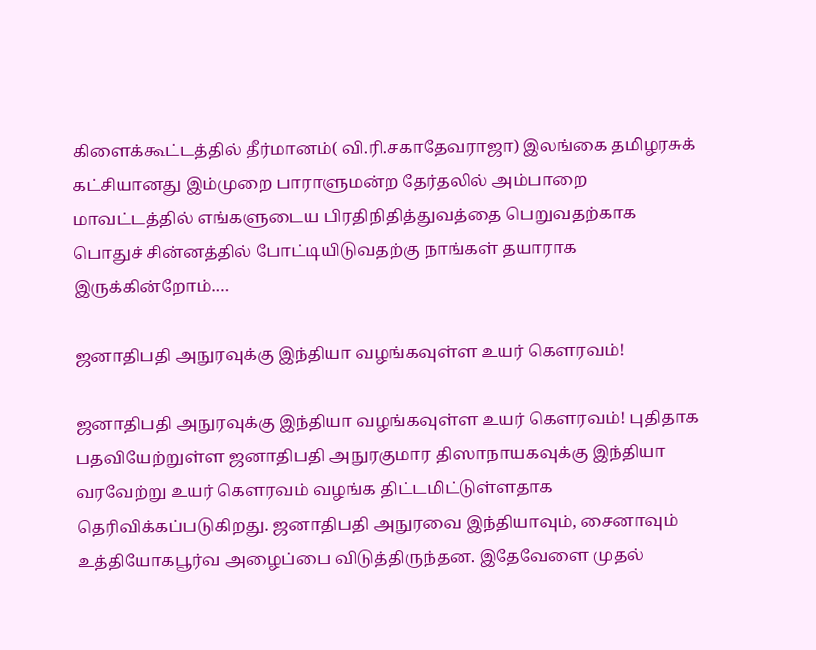கிளைக்கூட்டத்தில் தீர்மானம்( வி.ரி.சகாதேவராஜா) இலங்கை தமிழரசுக் கட்சியானது இம்முறை பாராளுமன்ற தேர்தலில் அம்பாறை மாவட்டத்தில் எங்களுடைய பிரதிநிதித்துவத்தை பெறுவதற்காக பொதுச் சின்னத்தில் போட்டியிடுவதற்கு நாங்கள் தயாராக இருக்கின்றோம்.…

ஜனாதிபதி அநுரவுக்கு இந்தியா வழங்கவுள்ள உயர் கௌரவம்!

ஜனாதிபதி அநுரவுக்கு இந்தியா வழங்கவுள்ள உயர் கௌரவம்! புதிதாக பதவியேற்றுள்ள ஜனாதிபதி அநுரகுமார திஸாநாயகவுக்கு இந்தியா வரவேற்று உயர் கௌரவம் வழங்க திட்டமிட்டுள்ளதாக தெரிவிக்கப்படுகிறது. ஜனாதிபதி அநுரவை இந்தியாவும், சைனாவும் உத்தியோகபூர்வ அழைப்பை விடுத்திருந்தன. இதேவேளை முதல்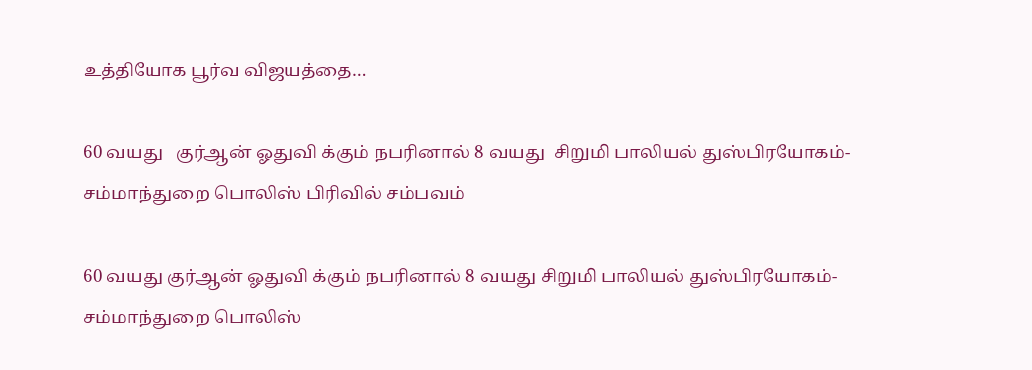உத்தியோக பூர்வ விஜயத்தை…

60 வயது   குர்ஆன் ஓதுவி க்கும் நபரினால் 8 வயது  சிறுமி பாலியல் துஸ்பிரயோகம்- சம்மாந்துறை பொலிஸ் பிரிவில் சம்பவம்

60 வயது குர்ஆன் ஓதுவி க்கும் நபரினால் 8 வயது சிறுமி பாலியல் துஸ்பிரயோகம்- சம்மாந்துறை பொலிஸ்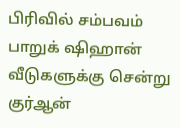பிரிவில் சம்பவம் பாறுக் ஷிஹான் வீடுகளுக்கு சென்று குர்ஆன்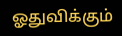ஓதுவிக்கும்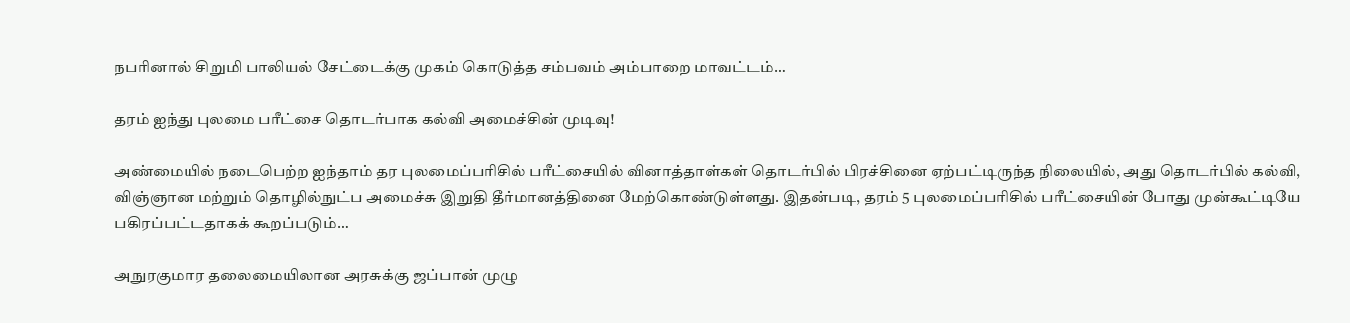நபரினால் சிறுமி பாலியல் சேட்டைக்கு முகம் கொடுத்த சம்பவம் அம்பாறை மாவட்டம்…

தரம் ஐந்து புலமை பரீட்சை தொடர்பாக கல்வி அமைச்சின் முடிவு!

அண்மையில் நடைபெற்ற ஐந்தாம் தர புலமைப்பரிசில் பரீட்சையில் வினாத்தாள்கள் தொடர்பில் பிரச்சினை ஏற்பட்டிருந்த நிலையில், அது தொடர்பில் கல்வி, விஞ்ஞான மற்றும் தொழில்நுட்ப அமைச்சு இறுதி தீர்மானத்தினை மேற்கொண்டுள்ளது. இதன்படி, தரம் 5 புலமைப்பரிசில் பரீட்சையின் போது முன்கூட்டியே பகிரப்பட்டதாகக் கூறப்படும்…

அநுரகுமார தலைமையிலான அரசுக்கு ஜப்பான் முழு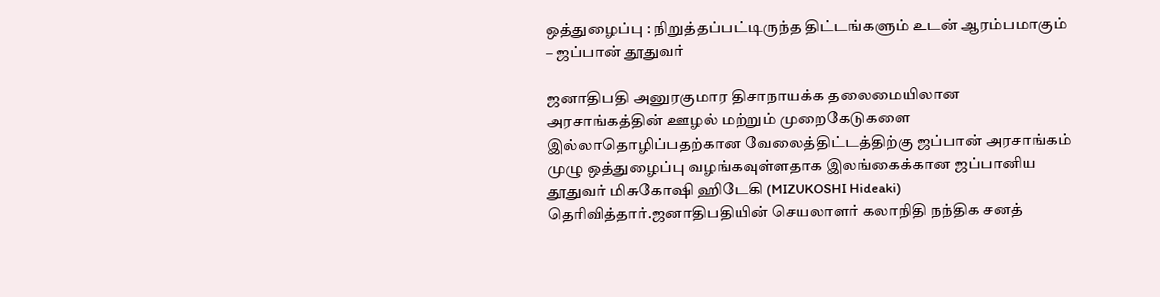ஒத்துழைப்பு : நிறுத்தப்பட்டிருந்த திட்டங்களும் உடன் ஆரம்பமாகும் – ஜப்பான் தூதுவர்

ஜனாதிபதி அனுரகுமார திசாநாயக்க தலைமையிலான அரசாங்கத்தின் ஊழல் மற்றும் முறைகேடுகளை இல்லாதொழிப்பதற்கான வேலைத்திட்டத்திற்கு ஜப்பான் அரசாங்கம் முழு ஒத்துழைப்பு வழங்கவுள்ளதாக இலங்கைக்கான ஜப்பானிய தூதுவர் மிசுகோஷி ஹிடேகி (MIZUKOSHI Hideaki) தெரிவித்தார்.ஜனாதிபதியின் செயலாளர் கலாநிதி நந்திக சனத்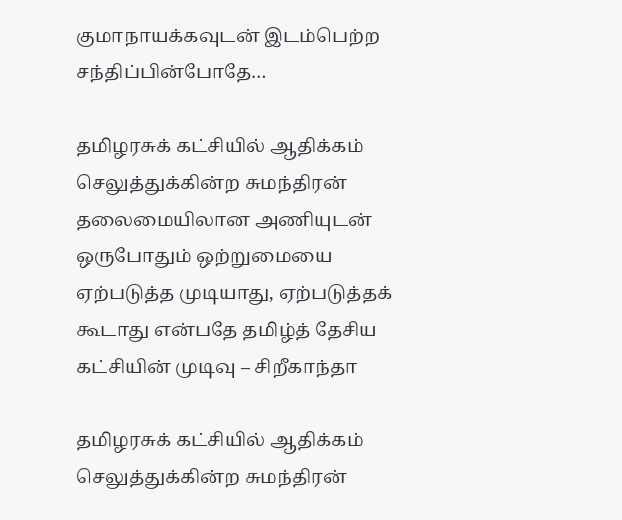குமாநாயக்கவுடன் இடம்பெற்ற சந்திப்பின்போதே…

தமிழரசுக் கட்சியில் ஆதிக்கம் செலுத்துக்கின்ற சுமந்திரன் தலைமையிலான அணியுடன் ஒருபோதும் ஒற்றுமையை ஏற்படுத்த முடியாது, ஏற்படுத்தக் கூடாது என்பதே தமிழ்த் தேசிய கட்சியின் முடிவு – சிறீகாந்தா

தமிழரசுக் கட்சியில் ஆதிக்கம் செலுத்துக்கின்ற சுமந்திரன்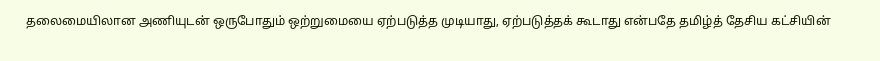தலைமையிலான அணியுடன் ஒருபோதும் ஒற்றுமையை ஏற்படுத்த முடியாது, ஏற்படுத்தக் கூடாது என்பதே தமிழ்த் தேசிய கட்சியின்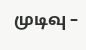முடிவு –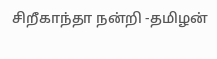சிறீகாந்தா நன்றி -தமிழன்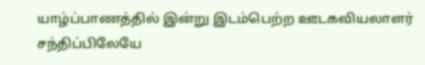யாழ்ப்பாணத்தில் இன்று இடம்பெற்ற ஊடகவியலாளர் சந்திப்பிலேயே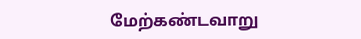மேற்கண்டவாறு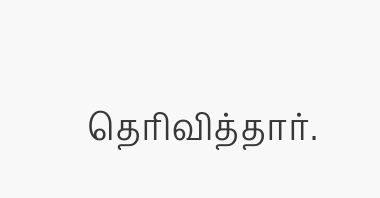தெரிவித்தார்.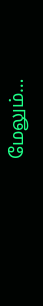மேலும்…